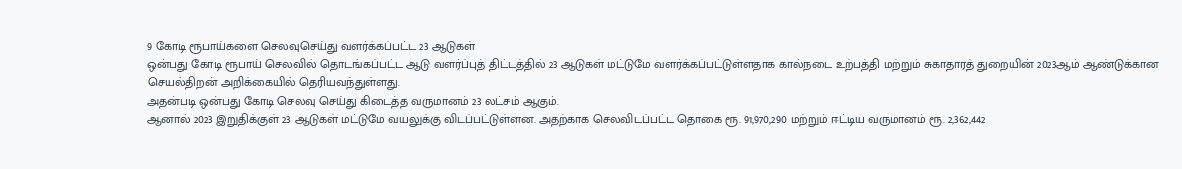9 கோடி ரூபாய்களை செலவுசெய்து வளர்க்கப்பட்ட 23 ஆடுகள்
ஒன்பது கோடி ரூபாய் செலவில் தொடங்கப்பட்ட ஆடு வளர்ப்புத் திட்டத்தில் 23 ஆடுகள் மட்டுமே வளர்க்கப்பட்டுள்ளதாக கால்நடை உற்பத்தி மற்றும் சுகாதாரத் துறையின் 2023ஆம் ஆண்டுக்கான செயல்திறன் அறிக்கையில் தெரியவந்துள்ளது.
அதன்படி ஒன்பது கோடி செலவு செய்து கிடைத்த வருமானம் 23 லட்சம் ஆகும்.
ஆனால் 2023 இறுதிக்குள் 23 ஆடுகள் மட்டுமே வயலுக்கு விடப்பட்டுள்ளன. அதற்காக செலவிடப்பட்ட தொகை ரூ. 91,970,290 மற்றும் ஈட்டிய வருமானம் ரூ. 2,362,442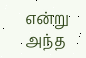என்று அந்த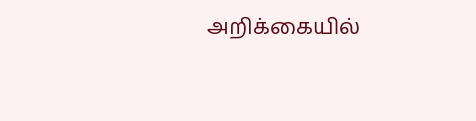அறிக்கையில்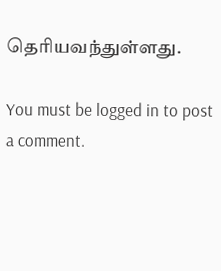தெரியவந்துள்ளது.

You must be logged in to post a comment.